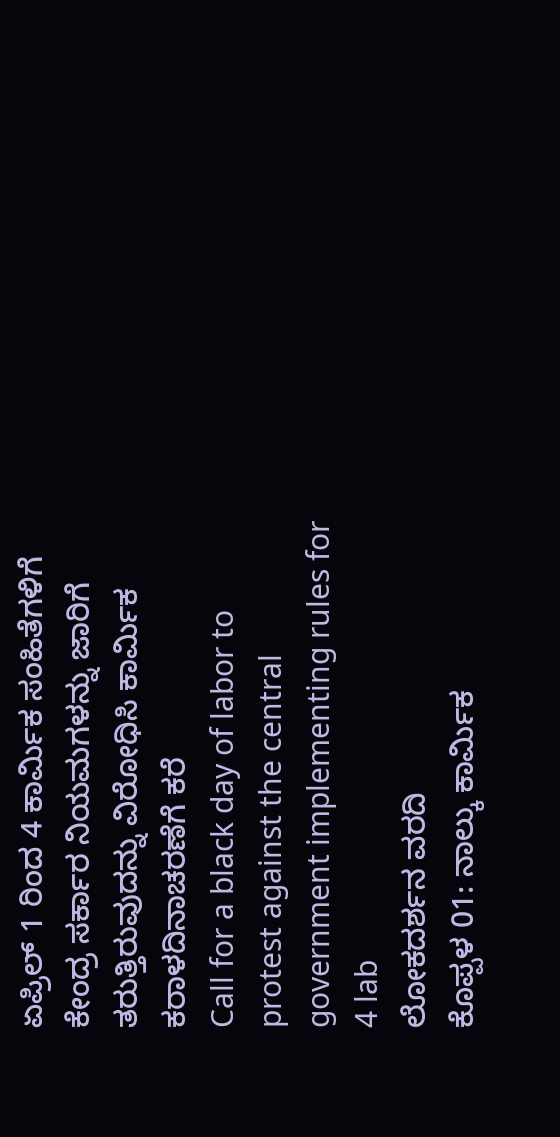ಏಪ್ರಿಲ್ 1 ರಿಂದ 4 ಕಾರ್ಮಿಕ ಸಂಹಿತೆಗಳಿಗೆ ಕೇಂದ್ರ ಸರ್ಕಾರ ನಿಯಮಗಳನ್ನು ಜಾರಿಗೆ ತರುತ್ತಿರುವುದನ್ನು ವಿರೋಧಿಸಿ ಕಾರ್ಮಿಕ ಕರಾಳದಿನಾಚರಣೆಗೆ ಕರೆ
Call for a black day of labor to protest against the central government implementing rules for 4 lab
ಲೋಕದರ್ಶನ ವರದಿ
ಕೊಪ್ಪಳ 01: ನಾಲ್ಕು ಕಾರ್ಮಿಕ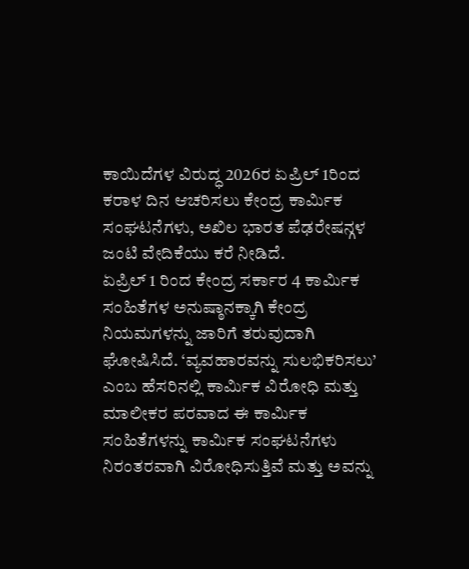ಕಾಯಿದೆಗಳ ವಿರುದ್ಧ 2026ರ ಏಪ್ರಿಲ್ 1ರಿಂದ ಕರಾಳ ದಿನ ಆಚರಿಸಲು ಕೇಂದ್ರ ಕಾರ್ಮಿಕ ಸಂಘಟನೆಗಳು, ಅಖಿಲ ಭಾರತ ಪೆಢರೇಷನ್ಗಳ ಜಂಟಿ ವೇದಿಕೆಯು ಕರೆ ನೀಡಿದೆ.
ಏಪ್ರಿಲ್ 1 ರಿಂದ ಕೇಂದ್ರ ಸರ್ಕಾರ 4 ಕಾರ್ಮಿಕ ಸಂಹಿತೆಗಳ ಅನುಷ್ಠಾನಕ್ಕಾಗಿ ಕೇಂದ್ರ ನಿಯಮಗಳನ್ನು ಜಾರಿಗೆ ತರುವುದಾಗಿ ಘೋಷಿಸಿದೆ. ‘ವ್ಯವಹಾರವನ್ನು ಸುಲಭಿಕರಿಸಲು’ ಎಂಬ ಹೆಸರಿನಲ್ಲಿ ಕಾರ್ಮಿಕ ವಿರೋಧಿ ಮತ್ತು ಮಾಲೀಕರ ಪರವಾದ ಈ ಕಾರ್ಮಿಕ ಸಂಹಿತೆಗಳನ್ನು ಕಾರ್ಮಿಕ ಸಂಘಟನೆಗಳು ನಿರಂತರವಾಗಿ ವಿರೋಧಿಸುತ್ತಿವೆ ಮತ್ತು ಅವನ್ನು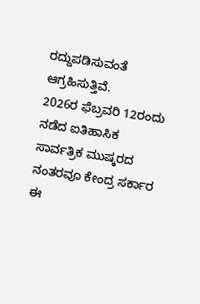ರದ್ದುಪಡಿಸುವಂತೆ ಆಗ್ರಹಿಸುತ್ತಿವೆ.
2026ರ ಫೆಬ್ರವರಿ 12ರಂದು ನಡೆದ ಐತಿಹಾಸಿಕ ಸಾರ್ವತ್ರಿಕ ಮುಷ್ಕರದ ನಂತರವೂ ಕೇಂದ್ರ ಸರ್ಕಾರ ಈ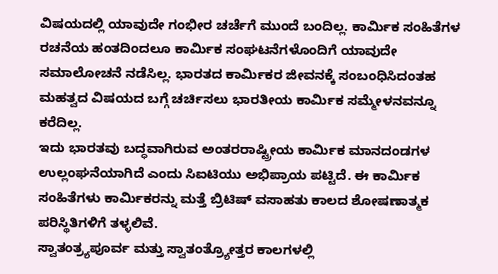ವಿಷಯದಲ್ಲಿ ಯಾವುದೇ ಗಂಭೀರ ಚರ್ಚೆಗೆ ಮುಂದೆ ಬಂದಿಲ್ಲ. ಕಾರ್ಮಿಕ ಸಂಹಿತೆಗಳ ರಚನೆಯ ಹಂತದಿಂದಲೂ ಕಾರ್ಮಿಕ ಸಂಘಟನೆಗಳೊಂದಿಗೆ ಯಾವುದೇ ಸಮಾಲೋಚನೆ ನಡೆಸಿಲ್ಲ. ಭಾರತದ ಕಾರ್ಮಿಕರ ಜೀವನಕ್ಕೆ ಸಂಬಂಧಿಸಿದಂತಹ ಮಹತ್ವದ ವಿಷಯದ ಬಗ್ಗೆ ಚರ್ಚಿಸಲು ಭಾರತೀಯ ಕಾರ್ಮಿಕ ಸಮ್ಮೇಳನವನ್ನೂ ಕರೆದಿಲ್ಲ.
ಇದು ಭಾರತವು ಬದ್ಧವಾಗಿರುವ ಅಂತರರಾಷ್ಟ್ರೀಯ ಕಾರ್ಮಿಕ ಮಾನದಂಡಗಳ ಉಲ್ಲಂಘನೆಯಾಗಿದೆ ಎಂದು ಸಿಐಟಿಯು ಅಭಿಪ್ರಾಯ ಪಟ್ಟಿದೆ. ಈ ಕಾರ್ಮಿಕ ಸಂಹಿತೆಗಳು ಕಾರ್ಮಿಕರನ್ನು ಮತ್ತೆ ಬ್ರಿಟಿಷ್ ವಸಾಹತು ಕಾಲದ ಶೋಷಣಾತ್ಮಕ ಪರಿಸ್ಥಿತಿಗಳಿಗೆ ತಳ್ಳಲಿವೆ.
ಸ್ವಾತಂತ್ರ್ಯಪೂರ್ವ ಮತ್ತು ಸ್ವಾತಂತ್ರ್ಯೋತ್ತರ ಕಾಲಗಳಲ್ಲಿ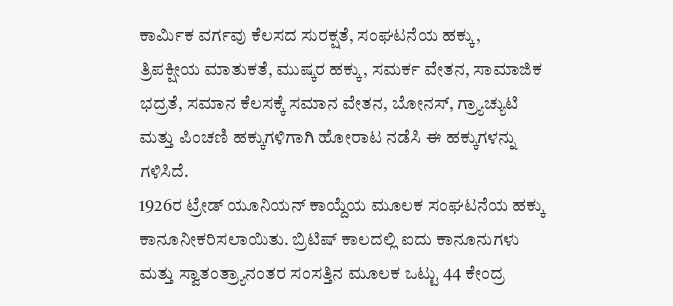ಕಾರ್ಮಿಕ ವರ್ಗವು ಕೆಲಸದ ಸುರಕ್ಷತೆ, ಸಂಘಟನೆಯ ಹಕ್ಕು, ತ್ರಿಪಕ್ಷೀಯ ಮಾತುಕತೆ, ಮುಷ್ಕರ ಹಕ್ಕು, ಸಮರ್ಕ ವೇತನ, ಸಾಮಾಜಿಕ ಭದ್ರತೆ, ಸಮಾನ ಕೆಲಸಕ್ಕೆ ಸಮಾನ ವೇತನ, ಬೋನಸ್, ಗ್ರ್ಯಾಚ್ಯುಟಿ ಮತ್ತು ಪಿಂಚಣಿ ಹಕ್ಕುಗಳಿಗಾಗಿ ಹೋರಾಟ ನಡೆಸಿ ಈ ಹಕ್ಕುಗಳನ್ನು ಗಳಿಸಿದೆ.
1926ರ ಟ್ರೇಡ್ ಯೂನಿಯನ್ ಕಾಯ್ದೆಯ ಮೂಲಕ ಸಂಘಟನೆಯ ಹಕ್ಕು ಕಾನೂನೀಕರಿಸಲಾಯಿತು. ಬ್ರಿಟಿಷ್ ಕಾಲದಲ್ಲಿ ಐದು ಕಾನೂನುಗಳು ಮತ್ತು ಸ್ವಾತಂತ್ರ್ಯಾನಂತರ ಸಂಸತ್ತಿನ ಮೂಲಕ ಒಟ್ಟು 44 ಕೇಂದ್ರ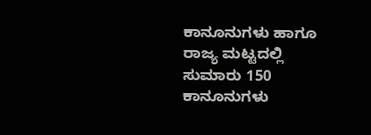ಕಾನೂನುಗಳು ಹಾಗೂ ರಾಜ್ಯ ಮಟ್ಟದಲ್ಲಿ ಸುಮಾರು 150 ಕಾನೂನುಗಳು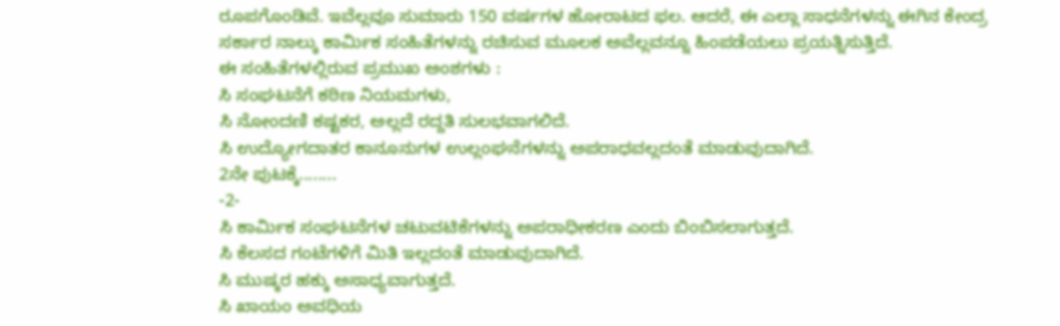ರೂಪಗೊಂಡಿವೆ. ಇವೆಲ್ಲವೂ ಸುಮಾರು 150 ವರ್ಷಗಳ ಹೋರಾಟದ ಫಲ. ಆದರೆ, ಈ ಎಲ್ಲಾ ಸಾಧನೆಗಳನ್ನು ಈಗಿನ ಕೇಂದ್ರ ಸರ್ಕಾರ ನಾಲ್ಕು ಕಾರ್ಮಿಕ ಸಂಹಿತೆಗಳನ್ನು ರಚಿಸುವ ಮೂಲಕ ಅವೆಲ್ಲವನ್ನೂ ಹಿಂಪಡೆಯಲು ಪ್ರಯತ್ನಿಸುತ್ತಿದೆ.
ಈ ಸಂಹಿತೆಗಳಲ್ಲಿರುವ ಪ್ರಮುಖ ಅಂಶಗಳು :
ಸಿ ಸಂಘಟನೆಗೆ ಕಠಿಣ ನಿಯಮಗಳು,
ಸಿ ನೋಂದಣಿ ಕಷ್ಟಕರ, ಅಲ್ಲದೆ ರದ್ದತಿ ಸುಲಭವಾಗಲಿದೆ.
ಸಿ ಉದ್ಯೋಗದಾತರ ಕಾನೂನುಗಳ ಉಲ್ಲಂಘನೆಗಳನ್ನು ಅಪರಾಧವಲ್ಲದಂತೆ ಮಾಡುವುದಾಗಿದೆ.
2ನೇ ಪುಟಕ್ಕೆ........
-2-
ಸಿ ಕಾರ್ಮಿಕ ಸಂಘಟನೆಗಳ ಚಟುವಟಿಕೆಗಳನ್ನು ಅಪರಾಧೀಕರಣ ಎಂದು ಬಿಂಬಿಸಲಾಗುತ್ತದೆ.
ಸಿ ಕೆಲಸದ ಗಂಟೆಗಳಿಗೆ ಮಿತಿ ಇಲ್ಲದಂತೆ ಮಾಡುವುದಾಗಿದೆ.
ಸಿ ಮುಷ್ಕರ ಹಕ್ಕು ಅಸಾಧ್ಯವಾಗುತ್ತದೆ.
ಸಿ ಖಾಯಂ ಅವಧಿಯ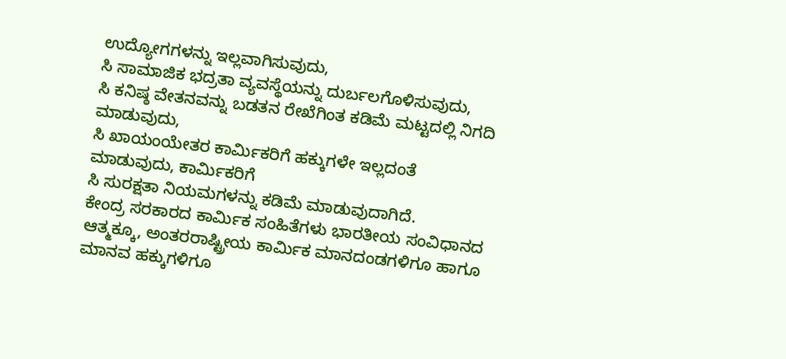ಉದ್ಯೋಗಗಳನ್ನು ಇಲ್ಲವಾಗಿಸುವುದು,
ಸಿ ಸಾಮಾಜಿಕ ಭದ್ರತಾ ವ್ಯವಸ್ಥೆಯನ್ನು ದುರ್ಬಲಗೊಳಿಸುವುದು,
ಸಿ ಕನಿಷ್ಠ ವೇತನವನ್ನು ಬಡತನ ರೇಖೆಗಿಂತ ಕಡಿಮೆ ಮಟ್ಟದಲ್ಲಿ ನಿಗದಿ ಮಾಡುವುದು,
ಸಿ ಖಾಯಂಯೇತರ ಕಾರ್ಮಿಕರಿಗೆ ಹಕ್ಕುಗಳೇ ಇಲ್ಲದಂತೆ ಮಾಡುವುದು, ಕಾರ್ಮಿಕರಿಗೆ
ಸಿ ಸುರಕ್ಷತಾ ನಿಯಮಗಳನ್ನು ಕಡಿಮೆ ಮಾಡುವುದಾಗಿದೆ.
ಕೇಂದ್ರ ಸರಕಾರದ ಕಾರ್ಮಿಕ ಸಂಹಿತೆಗಳು ಭಾರತೀಯ ಸಂವಿಧಾನದ ಆತ್ಮಕ್ಕೂ, ಅಂತರರಾಷ್ಟ್ರೀಯ ಕಾರ್ಮಿಕ ಮಾನದಂಡಗಳಿಗೂ ಹಾಗೂ ಮಾನವ ಹಕ್ಕುಗಳಿಗೂ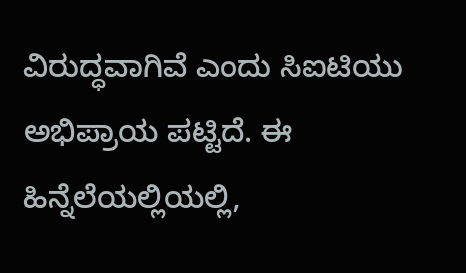ವಿರುದ್ಧವಾಗಿವೆ ಎಂದು ಸಿಐಟಿಯು ಅಭಿಪ್ರಾಯ ಪಟ್ಟಿದೆ. ಈ ಹಿನ್ನೆಲೆಯಲ್ಲಿಯಲ್ಲಿ,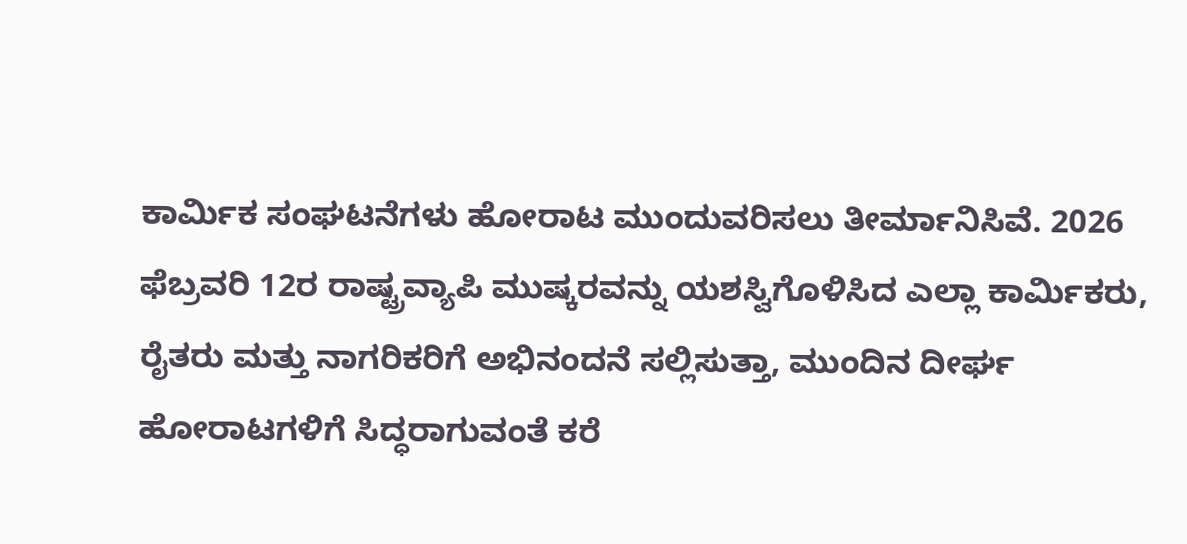ಕಾರ್ಮಿಕ ಸಂಘಟನೆಗಳು ಹೋರಾಟ ಮುಂದುವರಿಸಲು ತೀರ್ಮಾನಿಸಿವೆ. 2026 ಫೆಬ್ರವರಿ 12ರ ರಾಷ್ಟ್ರವ್ಯಾಪಿ ಮುಷ್ಕರವನ್ನು ಯಶಸ್ವಿಗೊಳಿಸಿದ ಎಲ್ಲಾ ಕಾರ್ಮಿಕರು, ರೈತರು ಮತ್ತು ನಾಗರಿಕರಿಗೆ ಅಭಿನಂದನೆ ಸಲ್ಲಿಸುತ್ತಾ, ಮುಂದಿನ ದೀರ್ಘ ಹೋರಾಟಗಳಿಗೆ ಸಿದ್ಧರಾಗುವಂತೆ ಕರೆ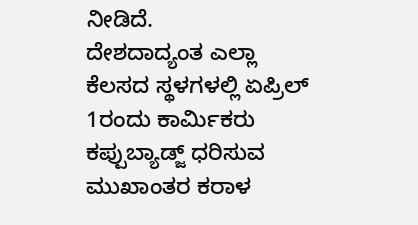ನೀಡಿದೆ.
ದೇಶದಾದ್ಯಂತ ಎಲ್ಲಾ ಕೆಲಸದ ಸ್ಥಳಗಳಲ್ಲಿ ಏಪ್ರಿಲ್ 1ರಂದು ಕಾರ್ಮಿಕರು ಕಪ್ಪುಬ್ಯಾಡ್ಜ್ ಧರಿಸುವ ಮುಖಾಂತರ ಕರಾಳ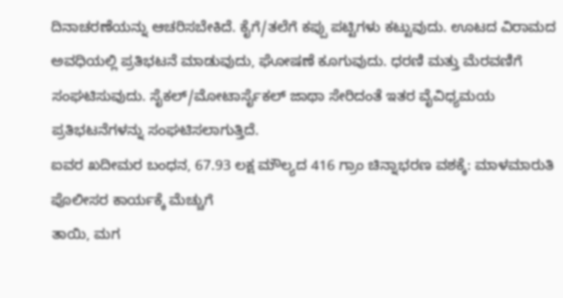ದಿನಾಚರಣೆಯನ್ನು ಆಚರಿಸಬೇಕಿದೆ. ಕೈಗೆ/ತಲೆಗೆ ಕಪ್ಪು ಪಟ್ಟಿಗಳು ಕಟ್ಟುವುದು. ಊಟದ ವಿರಾಮದ ಅವಧಿಯಲ್ಲಿ ಪ್ರತಿಭಟನೆ ಮಾಡುವುದು, ಘೋಷಣೆ ಕೂಗುವುದು. ಧರಣಿ ಮತ್ತು ಮೆರವಣಿಗೆ ಸಂಘಟಿಸುವುದು. ಸೈಕಲ್/ಮೋಟಾರ್ಸೈಕಲ್ ಜಾಥಾ ಸೇರಿದಂತೆ ಇತರ ವೈವಿಧ್ಯಮಯ ಪ್ರತಿಭಟನೆಗಳನ್ನು ಸಂಘಟಿಸಲಾಗುತ್ತಿದೆ.
ಐವರ ಖದೀಮರ ಬಂಧನ, 67.93 ಲಕ್ಷ ಮೌಲ್ಯದ 416 ಗ್ರಾಂ ಚಿನ್ನಾಭರಣ ವಶಕ್ಕೆ: ಮಾಳಮಾರುತಿ ಪೊಲೀಸರ ಕಾರ್ಯಕ್ಕೆ ಮೆಚ್ಚುಗೆ
ತಾಯಿ, ಮಗ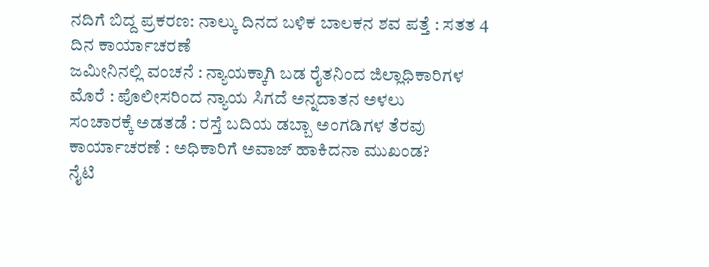ನದಿಗೆ ಬಿದ್ದ ಪ್ರಕರಣ: ನಾಲ್ಕು ದಿನದ ಬಳಿಕ ಬಾಲಕನ ಶವ ಪತ್ತೆ : ಸತತ 4 ದಿನ ಕಾರ್ಯಾಚರಣೆ
ಜಮೀನಿನಲ್ಲಿ ವಂಚನೆ : ನ್ಯಾಯಕ್ಕಾಗಿ ಬಡ ರೈತನಿಂದ ಜಿಲ್ಲಾಧಿಕಾರಿಗಳ ಮೊರೆ : ಪೊಲೀಸರಿಂದ ನ್ಯಾಯ ಸಿಗದೆ ಅನ್ನದಾತನ ಅಳಲು
ಸಂಚಾರಕ್ಕೆ ಅಡತಡೆ : ರಸ್ತೆ ಬದಿಯ ಡಬ್ಬಾ ಅಂಗಡಿಗಳ ತೆರವು ಕಾರ್ಯಾಚರಣೆ : ಅಧಿಕಾರಿಗೆ ಅವಾಜ್ ಹಾಕಿದನಾ ಮುಖಂಡ?
ನೈಟಿ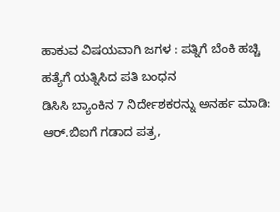ಹಾಕುವ ವಿಷಯವಾಗಿ ಜಗಳ : ಪತ್ನಿಗೆ ಬೆಂಕಿ ಹಚ್ಚಿ ಹತ್ಯೆಗೆ ಯತ್ನಿಸಿದ ಪತಿ ಬಂಧನ
ಡಿಸಿಸಿ ಬ್ಯಾಂಕಿನ 7 ನಿರ್ದೇಶಕರನ್ನು ಅನರ್ಹ ಮಾಡಿ: ಆರ್.ಬಿಐಗೆ ಗಡಾದ ಪತ್ರ,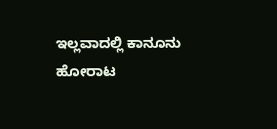ಇಲ್ಲವಾದಲ್ಲಿ ಕಾನೂನು ಹೋರಾಟ